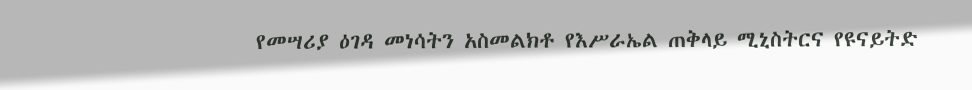የመሣሪያ ዕገዳ መነሳትን አስመልክቶ የእሥራኤል ጠቅላይ ሚኒስትርና የዩናይትድ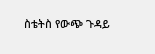ስቴትስ የውጭ ጉዳይ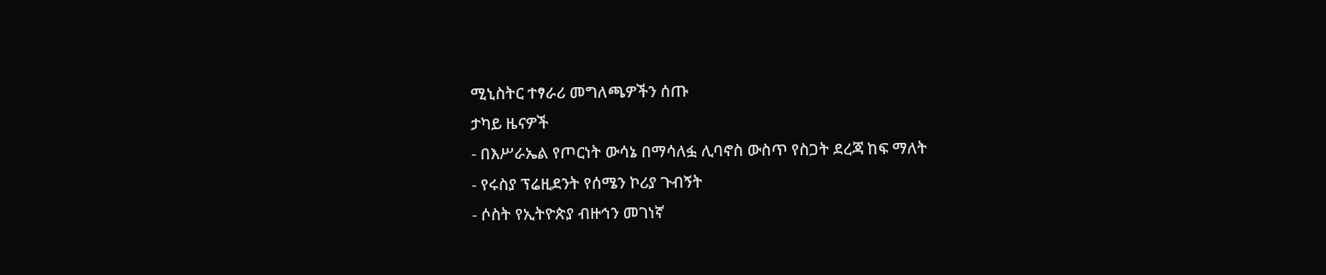ሚኒስትር ተፃራሪ መግለጫዎችን ሰጡ
ታካይ ዜናዎች
- በእሥራኤል የጦርነት ውሳኔ በማሳለፏ ሊባኖስ ውስጥ የስጋት ደረጃ ከፍ ማለት
- የሩስያ ፕሬዚደንት የሰሜን ኮሪያ ጉብኝት
- ሶስት የኢትዮጵያ ብዙኅን መገነኛ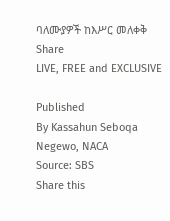ባለሙያዎች ከእሥር መለቀቅ
Share
LIVE, FREE and EXCLUSIVE

Published
By Kassahun Seboqa Negewo, NACA
Source: SBS
Share this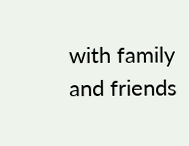with family and friends